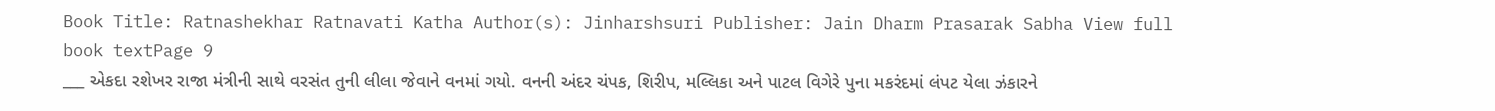Book Title: Ratnashekhar Ratnavati Katha Author(s): Jinharshsuri Publisher: Jain Dharm Prasarak Sabha View full book textPage 9
___ એકદા રશેખર રાજા મંત્રીની સાથે વરસંત તુની લીલા જેવાને વનમાં ગયો. વનની અંદર ચંપક, શિરીપ, મલ્લિકા અને પાટલ વિગેરે પુના મકરંદમાં લંપટ યેલા ઝંકારને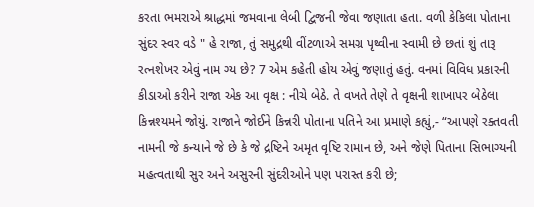કરતા ભમરાએ શ્રાદ્ધમાં જમવાના લેબી દ્વિજની જેવા જણાતા હતા. વળી કેકિલા પોતાના સુંદર સ્વર વડે " હે રાજા, તું સમુદ્રથી વીંટળાએ સમગ્ર પૃથ્વીના સ્વામી છે છતાં શું તારૂ રત્નશેખર એવું નામ ગ્ય છે? 7 એમ કહેતી હોય એવું જણાતું હતું. વનમાં વિવિધ પ્રકારની કીડાઓ કરીને રાજા એક આ વૃક્ષ : નીચે બેઠે. તે વખતે તેણે તે વૃક્ષની શાખાપર બેઠેલા કિન્નશ્યમને જોયું. રાજાને જોઈને કિન્નરી પોતાના પતિને આ પ્રમાણે કહ્યું,- “આપણે રક્તવતી નામની જે કન્યાને જે છે કે જે દ્રષ્ટિને અમૃત વૃષ્ટિ રામાન છે, અને જેણે પિતાના સિભાગ્યની મહત્વતાથી સુર અને અસુરની સુંદરીઓને પણ પરાસ્ત કરી છે;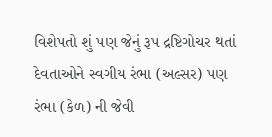વિશેપતો શું પણ જેનું રૂપ દ્રષ્ટિગોચર થતાં દેવતાઓને સ્વગીય રંભા (અલ્સર) પણ રંભા (કેળ) ની જેવી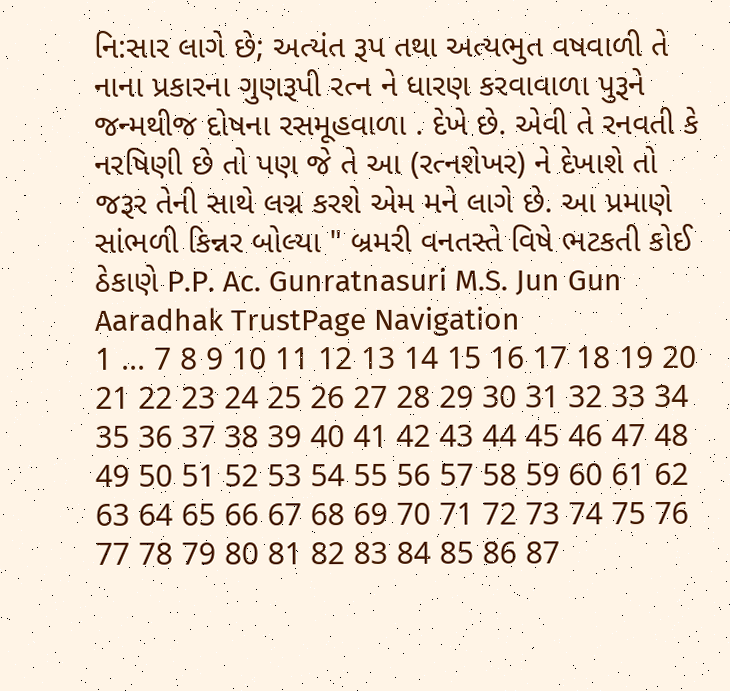નિ:સાર લાગે છે; અત્યંત રૂપ તથા અત્યભુત વષવાળી તે નાના પ્રકારના ગુણરૂપી રત્ન ને ધારણ કરવાવાળા પુરૂને જન્મથીજ દોષના રસમૂહવાળા . દેખે છે. એવી તે રનવતી કે નરષિણી છે તો પણ જે તે આ (રત્નશેખર) ને દેખાશે તો જરૂર તેની સાથે લગ્ન કરશે એમ મને લાગે છે. આ પ્રમાણે સાંભળી કિન્નર બોલ્યા " બ્રમરી વનતસ્તે વિષે ભટકતી કોઈ ઠેકાણે P.P. Ac. Gunratnasuri M.S. Jun Gun Aaradhak TrustPage Navigation
1 ... 7 8 9 10 11 12 13 14 15 16 17 18 19 20 21 22 23 24 25 26 27 28 29 30 31 32 33 34 35 36 37 38 39 40 41 42 43 44 45 46 47 48 49 50 51 52 53 54 55 56 57 58 59 60 61 62 63 64 65 66 67 68 69 70 71 72 73 74 75 76 77 78 79 80 81 82 83 84 85 86 87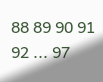88 89 90 91 92 ... 97